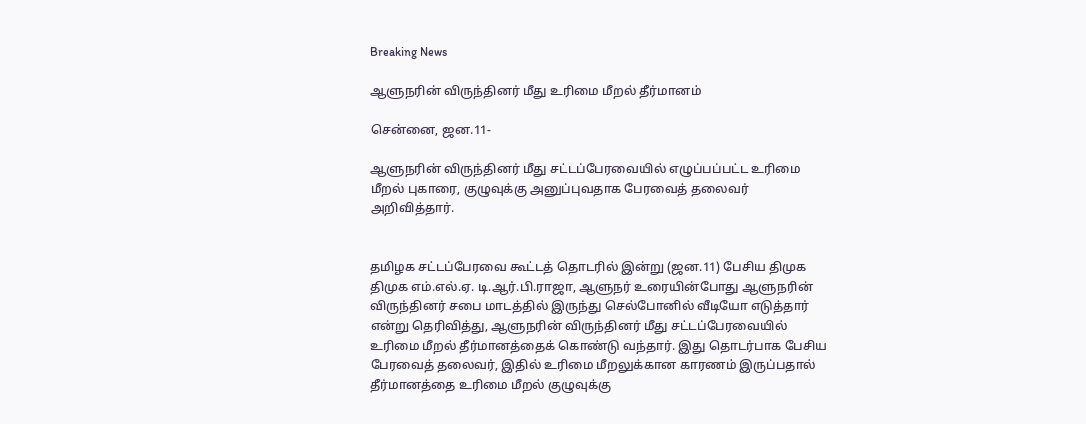Breaking News

ஆளுநரின் விருந்தினர் மீது உரிமை மீறல் தீர்மானம்

சென்னை, ஜன.11-

ஆளுநரின் விருந்தினர் மீது சட்டப்பேரவையில் எழுப்பப்பட்ட உரிமை மீறல் புகாரை, குழுவுக்கு அனுப்புவதாக பேரவைத் தலைவர் அறிவித்தார்.


தமிழக சட்டப்பேரவை கூட்டத் தொடரில் இன்று (ஜன.11) பேசிய திமுக திமுக எம்.எல்.ஏ. டி.ஆர்.பி.ராஜா, ஆளுநர் உரையின்போது ஆளுநரின் விருந்தினர் சபை மாடத்தில் இருந்து செல்போனில் வீடியோ எடுத்தார் என்று தெரிவித்து, ஆளுநரின் விருந்தினர் மீது சட்டப்பேரவையில் உரிமை மீறல் தீர்மானத்தைக் கொண்டு வந்தார். இது தொடர்பாக பேசிய பேரவைத் தலைவர், இதில் உரிமை மீறலுக்கான காரணம் இருப்பதால் தீர்மானத்தை உரிமை மீறல் குழுவுக்கு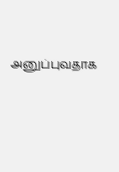அனுப்புவதாக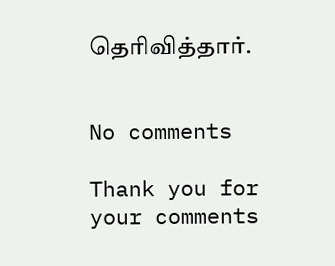தெரிவித்தார்.


No comments

Thank you for your comments